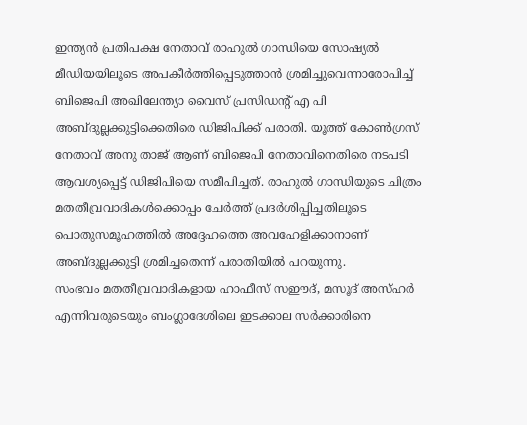ഇന്ത്യൻ പ്രതിപക്ഷ നേതാവ് രാഹുൽ ഗാന്ധിയെ സോഷ്യൽ മീഡിയയിലൂടെ അപകീർത്തിപ്പെടുത്താൻ ശ്രമിച്ചുവെന്നാരോപിച്ച് ബിജെപി അഖിലേന്ത്യാ വൈസ് പ്രസിഡന്റ് എ പി അബ്ദുല്ലക്കുട്ടിക്കെതിരെ ഡിജിപിക്ക് പരാതി. യൂത്ത് കോൺഗ്രസ് നേതാവ് അനു താജ് ആണ് ബിജെപി നേതാവിനെതിരെ നടപടി ആവശ്യപ്പെട്ട് ഡിജിപിയെ സമീപിച്ചത്. രാഹുൽ ഗാന്ധിയുടെ ചിത്രം മതതീവ്രവാദികൾക്കൊപ്പം ചേർത്ത് പ്രദർശിപ്പിച്ചതിലൂടെ പൊതുസമൂഹത്തിൽ അദ്ദേഹത്തെ അവഹേളിക്കാനാണ് അബ്ദുല്ലക്കുട്ടി ശ്രമിച്ചതെന്ന് പരാതിയിൽ പറയുന്നു.
സംഭവം മതതീവ്രവാദികളായ ഹാഫീസ് സഈദ്, മസൂദ് അസ്ഹർ എന്നിവരുടെയും ബംഗ്ലാദേശിലെ ഇടക്കാല സർക്കാരിനെ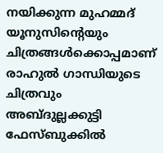നയിക്കുന്ന മുഹമ്മദ് യൂനുസിന്റെയും ചിത്രങ്ങൾക്കൊപ്പമാണ് രാഹുൽ ഗാന്ധിയുടെ ചിത്രവും അബ്ദുല്ലക്കുട്ടി ഫേസ്ബുക്കിൽ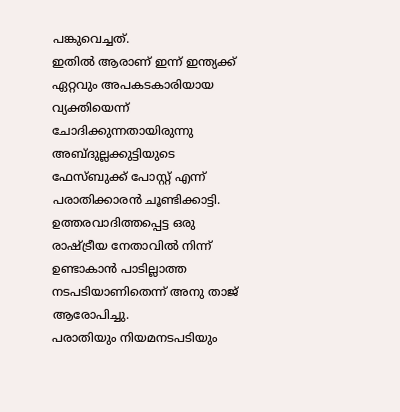പങ്കുവെച്ചത്.
ഇതിൽ ആരാണ് ഇന്ന് ഇന്ത്യക്ക് ഏറ്റവും അപകടകാരിയായ വ്യക്തിയെന്ന് ചോദിക്കുന്നതായിരുന്നു അബ്ദുല്ലക്കുട്ടിയുടെ ഫേസ്ബുക്ക് പോസ്റ്റ് എന്ന് പരാതിക്കാരൻ ചൂണ്ടിക്കാട്ടി. ഉത്തരവാദിത്തപ്പെട്ട ഒരു രാഷ്ട്രീയ നേതാവിൽ നിന്ന് ഉണ്ടാകാൻ പാടില്ലാത്ത നടപടിയാണിതെന്ന് അനു താജ് ആരോപിച്ചു.
പരാതിയും നിയമനടപടിയും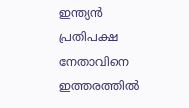ഇന്ത്യൻ പ്രതിപക്ഷ നേതാവിനെ ഇത്തരത്തിൽ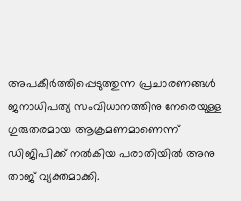അപകീർത്തിപ്പെടുത്തുന്ന പ്രചാരണങ്ങൾ ജനാധിപത്യ സംവിധാനത്തിനു നേരെയുള്ള ഗുരുതരമായ ആക്രമണമാണെന്ന് ഡിജിപിക്ക് നൽകിയ പരാതിയിൽ അനു താജ് വ്യക്തമാക്കി.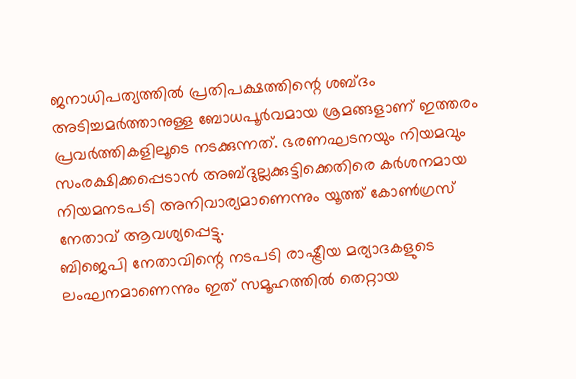ജനാധിപത്യത്തിൽ പ്രതിപക്ഷത്തിന്റെ ശബ്ദം അടിച്ചമർത്താനുള്ള ബോധപൂർവമായ ശ്രമങ്ങളാണ് ഇത്തരം പ്രവർത്തികളിലൂടെ നടക്കുന്നത്. ഭരണഘടനയും നിയമവും സംരക്ഷിക്കപ്പെടാൻ അബ്ദുല്ലക്കുട്ടിക്കെതിരെ കർശനമായ നിയമനടപടി അനിവാര്യമാണെന്നും യൂത്ത് കോൺഗ്രസ് നേതാവ് ആവശ്യപ്പെട്ടു.
ബിജെപി നേതാവിന്റെ നടപടി രാഷ്ട്രീയ മര്യാദകളുടെ ലംഘനമാണെന്നും ഇത് സമൂഹത്തിൽ തെറ്റായ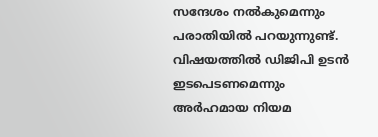സന്ദേശം നൽകുമെന്നും പരാതിയിൽ പറയുന്നുണ്ട്. വിഷയത്തിൽ ഡിജിപി ഉടൻ ഇടപെടണമെന്നും അർഹമായ നിയമ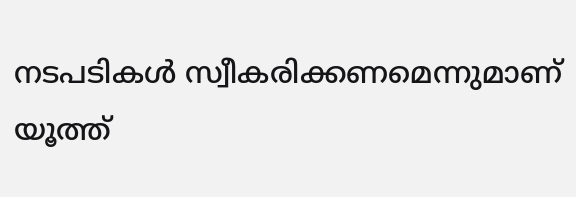നടപടികൾ സ്വീകരിക്കണമെന്നുമാണ് യൂത്ത്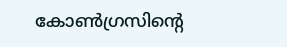കോൺഗ്രസിന്റെ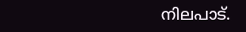നിലപാട്.